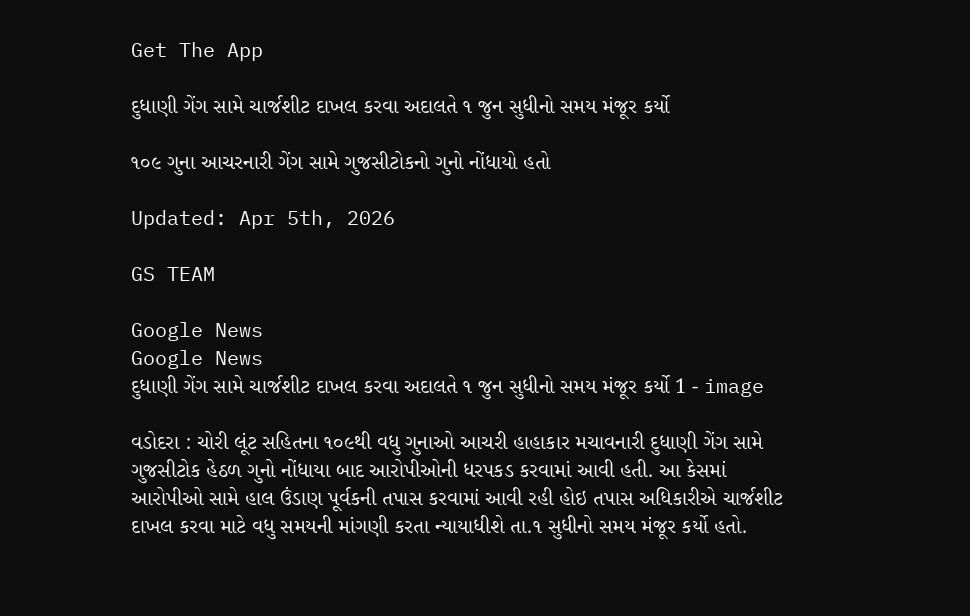Get The App

દુધાણી ગેંગ સામે ચાર્જશીટ દાખલ કરવા અદાલતે ૧ જુન સુધીનો સમય મંજૂર કર્યો

૧૦૯ ગુના આચરનારી ગેંગ સામે ગુજસીટોકનો ગુનો નોંધાયો હતો

Updated: Apr 5th, 2026

GS TEAM

Google News
Google News
દુધાણી ગેંગ સામે ચાર્જશીટ દાખલ કરવા અદાલતે ૧ જુન સુધીનો સમય મંજૂર કર્યો 1 - image

વડોદરા : ચોરી લૂંટ સહિતના ૧૦૯થી વધુ ગુનાઓ આચરી હાહાકાર મચાવનારી દુધાણી ગેંગ સામે ગુજસીટોક હેઠળ ગુનો નોંધાયા બાદ આરોપીઓની ધરપકડ કરવામાં આવી હતી. આ કેસમાં આરોપીઓ સામે હાલ ઉંડાણ પૂર્વકની તપાસ કરવામાં આવી રહી હોઇ તપાસ અધિકારીએ ચાર્જશીટ દાખલ કરવા માટે વધુ સમયની માંગણી કરતા ન્યાયાધીશે તા.૧ સુધીનો સમય મંજૂર કર્યો હતો.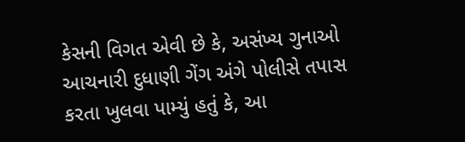કેસની વિગત એવી છે કે, અસંખ્ય ગુનાઓ આચનારી દુધાણી ગેંગ અંગે પોલીસે તપાસ કરતા ખુલવા પામ્યું હતું કે, આ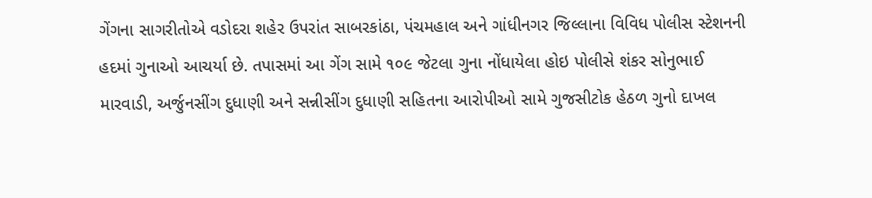ગેંગના સાગરીતોએ વડોદરા શહેર ઉપરાંત સાબરકાંઠા, પંચમહાલ અને ગાંધીનગર જિલ્લાના વિવિધ પોલીસ સ્ટેશનની હદમાં ગુનાઓ આચર્યા છે. તપાસમાં આ ગેંગ સામે ૧૦૯ જેટલા ગુના નોંધાયેલા હોઇ પોલીસે શંકર સોનુભાઈ મારવાડી, અર્જુનસીંગ દુધાણી અને સન્નીસીંગ દુધાણી સહિતના આરોપીઓ સામે ગુજસીટોક હેઠળ ગુનો દાખલ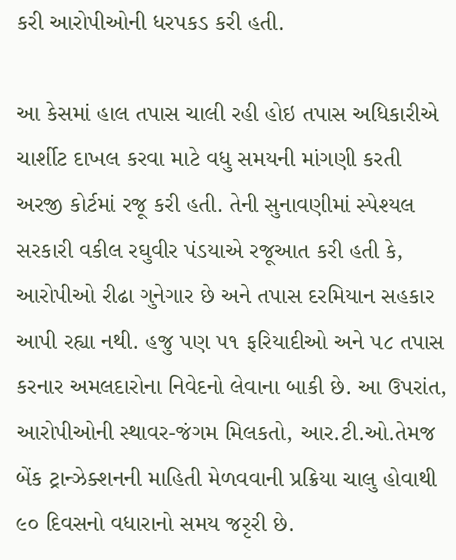કરી આરોપીઓની ધરપકડ કરી હતી.

આ કેસમાં હાલ તપાસ ચાલી રહી હોઇ તપાસ અધિકારીએ ચાર્શીટ દાખલ કરવા માટે વધુ સમયની માંગણી કરતી અરજી કોર્ટમાં રજૂ કરી હતી. તેની સુનાવણીમાં સ્પેશ્યલ સરકારી વકીલ રઘુવીર પંડયાએ રજૂઆત કરી હતી કે, આરોપીઓ રીઢા ગુનેગાર છે અને તપાસ દરમિયાન સહકાર આપી રહ્યા નથી. હજુ પણ ૫૧ ફરિયાદીઓ અને ૫૮ તપાસ કરનાર અમલદારોના નિવેદનો લેવાના બાકી છે. આ ઉપરાંત, આરોપીઓની સ્થાવર-જંગમ મિલકતો, આર.ટી.ઓ.તેમજ બેંક ટ્રાન્ઝેક્શનની માહિતી મેળવવાની પ્રક્રિયા ચાલુ હોવાથી ૯૦ દિવસનો વધારાનો સમય જરૃરી છે.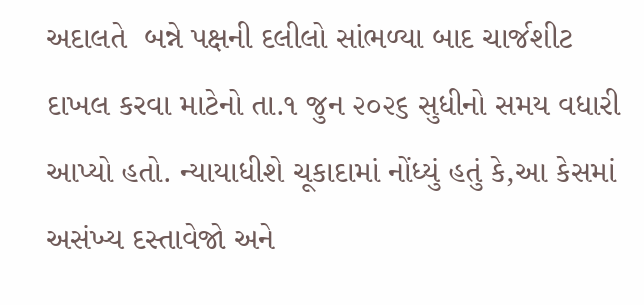અદાલતે  બન્ને પક્ષની દલીલો સાંભળ્યા બાદ ચાર્જશીટ દાખલ કરવા માટેનો તા.૧ જુન ૨૦૨૬ સુધીનો સમય વધારી આપ્યો હતો. ન્યાયાધીશે ચૂકાદામાં નોંધ્યું હતું કે,આ કેસમાં અસંખ્ય દસ્તાવેજો અને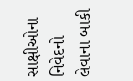સાક્ષીઓના નિવેદનો લેવાના બાકી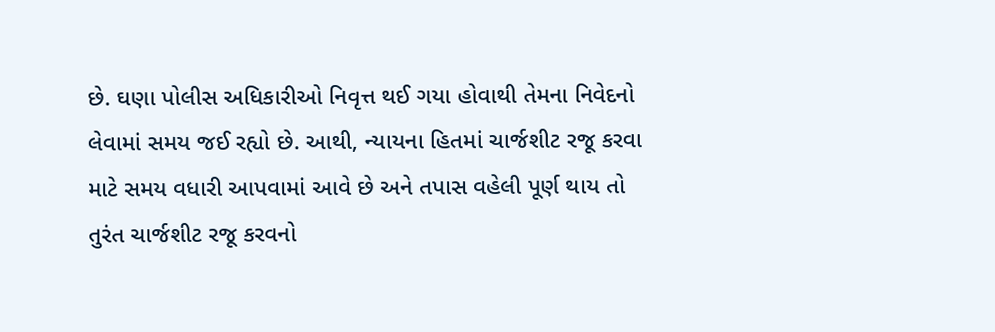છે. ઘણા પોલીસ અધિકારીઓ નિવૃત્ત થઈ ગયા હોવાથી તેમના નિવેદનો લેવામાં સમય જઈ રહ્યો છે. આથી, ન્યાયના હિતમાં ચાર્જશીટ રજૂ કરવા માટે સમય વધારી આપવામાં આવે છે અને તપાસ વહેલી પૂર્ણ થાય તો તુરંત ચાર્જશીટ રજૂ કરવનો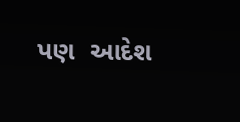પણ  આદેશ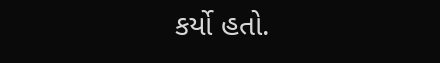કર્યો હતો.